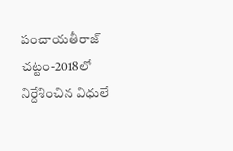పంచాయతీరాజ్ చట్టం-2018లో నిర్దేశించిన విధులే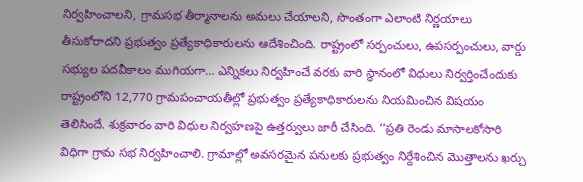నిర్వహించాలని, గ్రామసభ తీర్మానాలను అమలు చేయాలని, సొంతంగా ఎలాంటి నిర్ణయాలు తీసుకోరాదని ప్రభుత్వం ప్రత్యేకాధికారులను ఆదేశించింది. రాష్ట్రంలో సర్పంచులు, ఉపసర్పంచులు, వార్డు సభ్యుల పదవీకాలం ముగియగా… ఎన్నికలు నిర్వహించే వరకు వారి స్థానంలో విధులు నిర్వర్తించేందుకు రాష్ట్రంలోని 12,770 గ్రామపంచాయతీల్లో ప్రభుత్వం ప్రత్యేకాధికారులను నియమించిన విషయం తెలిసిందే. శుక్రవారం వారి విధుల నిర్వహణపై ఉత్తర్వులు జారీ చేసింది. ‘‘ప్రతి రెండు మాసాలకోసారి విధిగా గ్రామ సభ నిర్వహించాలి. గ్రామాల్లో అవసరమైన పనులకు ప్రభుత్వం నిర్దేశించిన మొత్తాలను ఖర్చు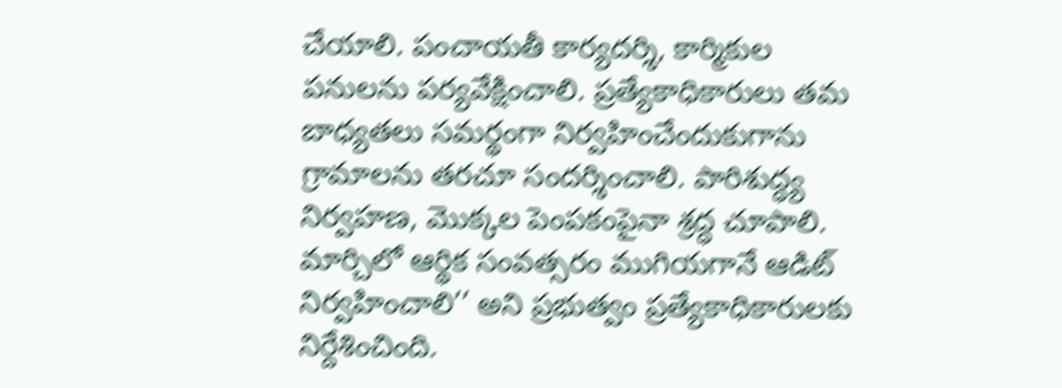చేయాలి. పంచాయతీ కార్యదర్శి, కార్మికుల పనులను పర్యవేక్షించాలి. ప్రత్యేకాధికారులు తమ బాధ్యతలు సమర్థంగా నిర్వహించేందుకుగాను గ్రామాలను తరచూ సందర్శించాలి. పారిశుద్ధ్య నిర్వహణ, మొక్కల పెంపకంపైనా శ్రద్ధ చూపాలి. మార్చిలో ఆర్థిక సంవత్సరం ముగియగానే ఆడిట్ నిర్వహించాలి’’ అని ప్రభుత్వం ప్రత్యేకాధికారులకు నిర్దేశించింది.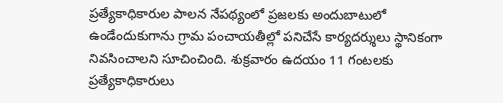ప్రత్యేకాధికారుల పాలన నేపథ్యంలో ప్రజలకు అందుబాటులో ఉండేందుకుగాను గ్రామ పంచాయతీల్లో పనిచేసే కార్యదర్శులు స్థానికంగా నివసించాలని సూచించింది. శుక్రవారం ఉదయం 11 గంటలకు ప్రత్యేకాధికారులు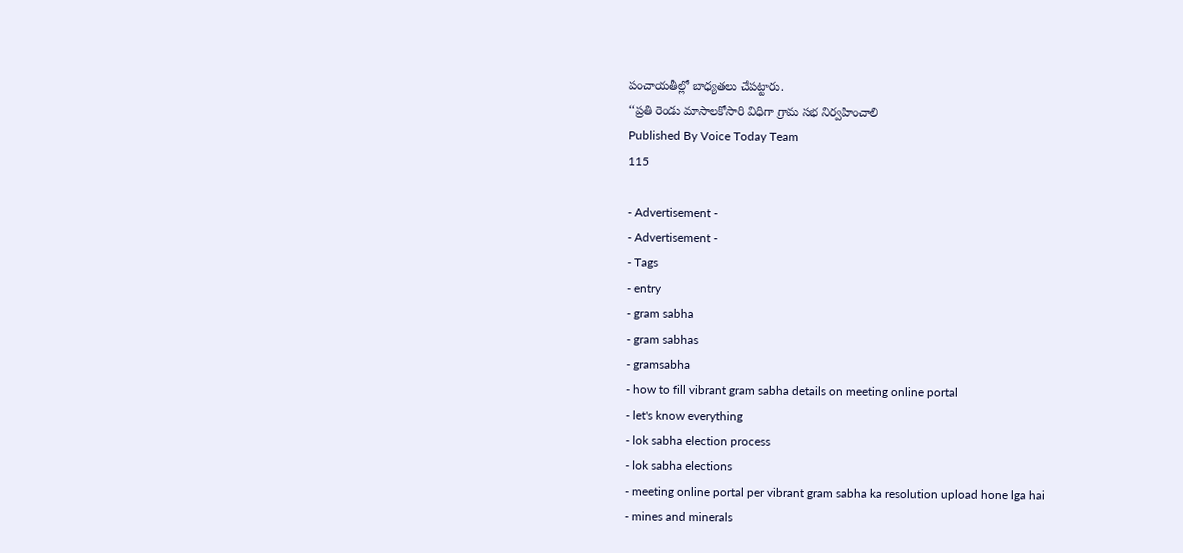పంచాయతీల్లో బాధ్యతలు చేపట్టారు.
‘‘ప్రతి రెండు మాసాలకోసారి విధిగా గ్రామ సభ నిర్వహించాలి
Published By Voice Today Team
115

- Advertisement -
- Advertisement -
- Tags
- entry
- gram sabha
- gram sabhas
- gramsabha
- how to fill vibrant gram sabha details on meeting online portal
- let's know everything
- lok sabha election process
- lok sabha elections
- meeting online portal per vibrant gram sabha ka resolution upload hone lga hai
- mines and minerals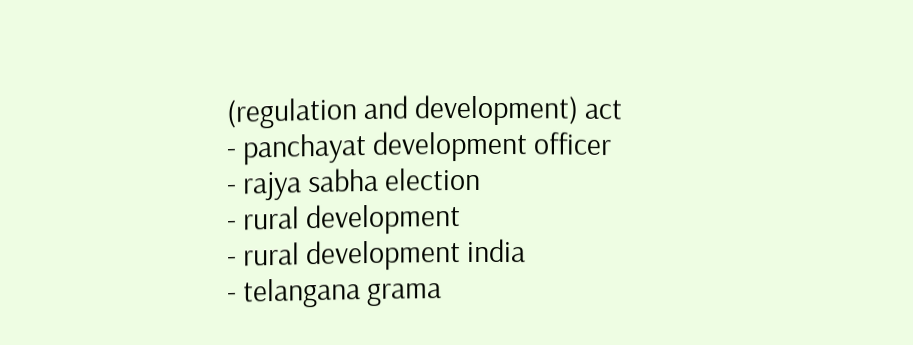(regulation and development) act
- panchayat development officer
- rajya sabha election
- rural development
- rural development india
- telangana grama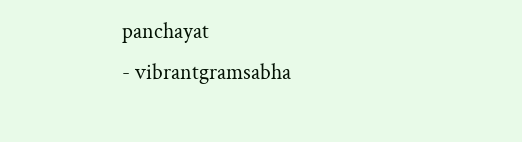panchayat
- vibrantgramsabha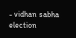- vidhan sabha election